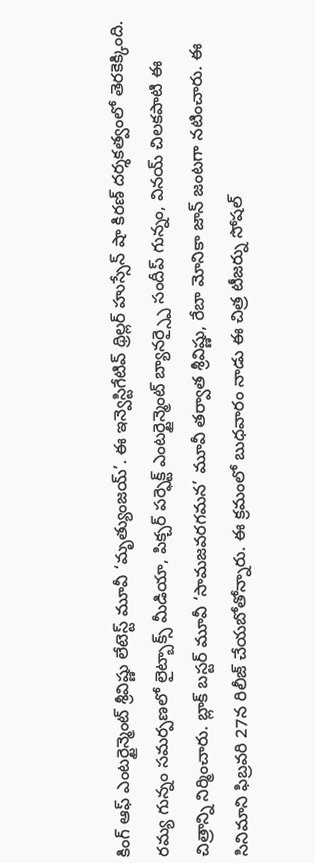కింగ్ ఆఫ్ ఎంటర్టైన్మెంట్ శ్రీవిష్ణు లేటెస్ట్ మూవీ ‘మృత్యుంజయ్’. ఈ ఇన్వెస్టిగేటివ్ థ్రిల్లర్ హుస్సేన్ షా కిరణ్ దర్శకత్వంలో తెరకెక్కింది. రమ్య గున్నం సమర్పణలో లైట్బాక్స్ మీడియా, పిక్చర్ పర్ఫెక్ట్ ఎంటర్టైన్మెంట్ బ్యానర్స్పై సందీప్ గున్నం, వినయ్ చిలకపాటి ఈ చిత్రాన్ని నిర్మించారు. బ్లాక్ బస్టర్ మూవీ ‘సామజవరగమన’ మూవీ తర్వాత శ్రీవిష్ణు, రేబా మోనికా జాన్ జంటగా నటించారు. ఈ సినిమాని ఫిబ్రవరి 27న రిలీజ్ చేయబోతోన్నారు. ఈ క్రమంలో బుధవారం నాడు ఈ చిత్ర టీజర్ను సోషల్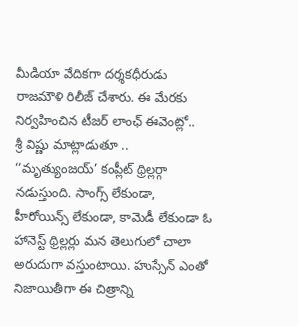మీడియా వేదికగా దర్శకధీరుడు రాజమౌళి రిలీజ్ చేశారు. ఈ మేరకు నిర్వహించిన టీజర్ లాంఛ్ ఈవెంట్లో..
శ్రీ విష్ణు మాట్లాడుతూ .. ‘‘మృత్యుంజయ్’ కంప్లీట్ థ్రిల్లర్గా నడుస్తుంది. సాంగ్స్ లేకుండా, హీరోయిన్స్ లేకుండా, కామెడీ లేకుండా ఓ హానెస్ట్ థ్రిల్లర్లు మన తెలుగులో చాలా అరుదుగా వస్తుంటాయి. హుస్సేన్ ఎంతో నిజాయితీగా ఈ చిత్రాన్ని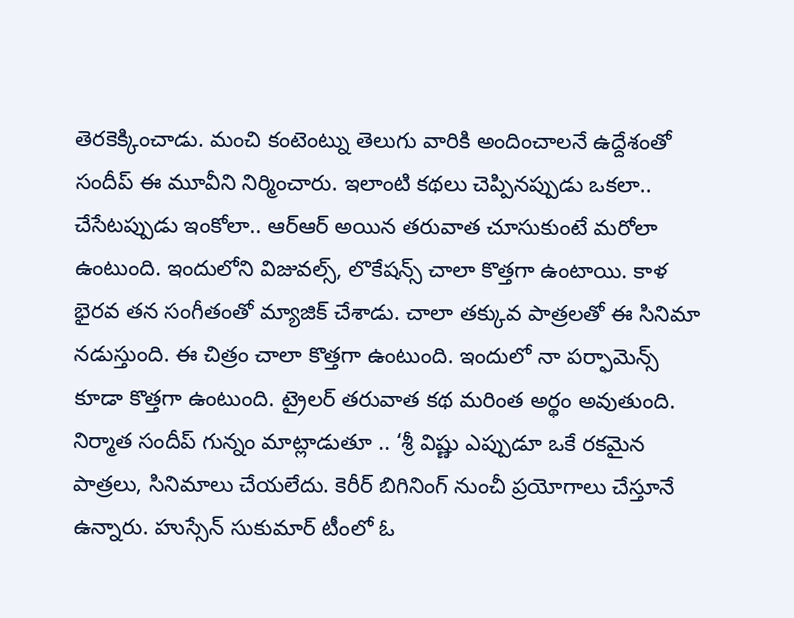తెరకెక్కించాడు. మంచి కంటెంట్ను తెలుగు వారికి అందించాలనే ఉద్దేశంతో సందీప్ ఈ మూవీని నిర్మించారు. ఇలాంటి కథలు చెప్పినప్పుడు ఒకలా.. చేసేటప్పుడు ఇంకోలా.. ఆర్ఆర్ అయిన తరువాత చూసుకుంటే మరోలా ఉంటుంది. ఇందులోని విజువల్స్, లొకేషన్స్ చాలా కొత్తగా ఉంటాయి. కాళ భైరవ తన సంగీతంతో మ్యాజిక్ చేశాడు. చాలా తక్కువ పాత్రలతో ఈ సినిమా నడుస్తుంది. ఈ చిత్రం చాలా కొత్తగా ఉంటుంది. ఇందులో నా పర్ఫామెన్స్ కూడా కొత్తగా ఉంటుంది. ట్రైలర్ తరువాత కథ మరింత అర్థం అవుతుంది.
నిర్మాత సందీప్ గున్నం మాట్లాడుతూ .. ‘శ్రీ విష్ణు ఎప్పుడూ ఒకే రకమైన పాత్రలు, సినిమాలు చేయలేదు. కెరీర్ బిగినింగ్ నుంచీ ప్రయోగాలు చేస్తూనే ఉన్నారు. హుస్సేన్ సుకుమార్ టీంలో ఓ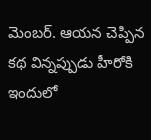మెంబర్. ఆయన చెప్పిన కథ విన్నప్పుడు హీరోకి ఇందులో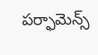పర్ఫామెన్స్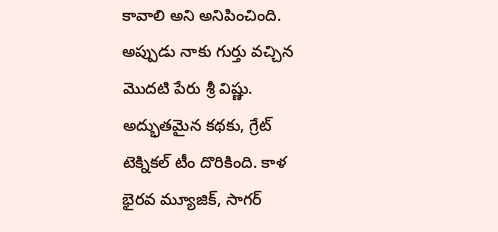కావాలి అని అనిపించింది. అప్పుడు నాకు గుర్తు వచ్చిన మొదటి పేరు శ్రీ విష్ణు. అద్భుతమైన కథకు, గ్రేట్ టెక్నికల్ టీం దొరికింది. కాళ భైరవ మ్యూజిక్, సాగర్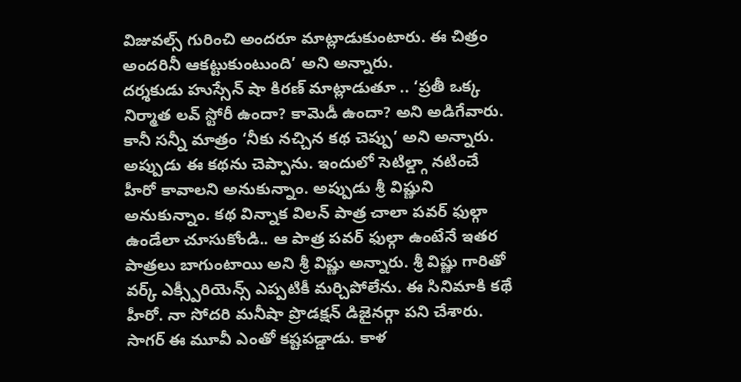విజువల్స్ గురించి అందరూ మాట్లాడుకుంటారు. ఈ చిత్రం అందరినీ ఆకట్టుకుంటుంది’ అని అన్నారు.
దర్శకుడు హుస్సేన్ షా కిరణ్ మాట్లాడుతూ .. ‘ప్రతీ ఒక్క నిర్మాత లవ్ స్టోరీ ఉందా? కామెడీ ఉందా? అని అడిగేవారు. కానీ సన్నీ మాత్రం ‘నీకు నచ్చిన కథ చెప్పు’ అని అన్నారు. అప్పుడు ఈ కథను చెప్పాను. ఇందులో సెటిల్డ్గా నటించే హీరో కావాలని అనుకున్నాం. అప్పుడు శ్రీ విష్ణుని అనుకున్నాం. కథ విన్నాక విలన్ పాత్ర చాలా పవర్ ఫుల్గా ఉండేలా చూసుకోండి.. ఆ పాత్ర పవర్ ఫుల్గా ఉంటేనే ఇతర పాత్రలు బాగుంటాయి అని శ్రీ విష్ణు అన్నారు. శ్రీ విష్ణు గారితో వర్క్ ఎక్స్పీరియెన్స్ ఎప్పటికీ మర్చిపోలేను. ఈ సినిమాకి కథే హీరో. నా సోదరి మనీషా ప్రొడక్షన్ డిజైనర్గా పని చేశారు. సాగర్ ఈ మూవీ ఎంతో కష్టపడ్డాడు. కాళ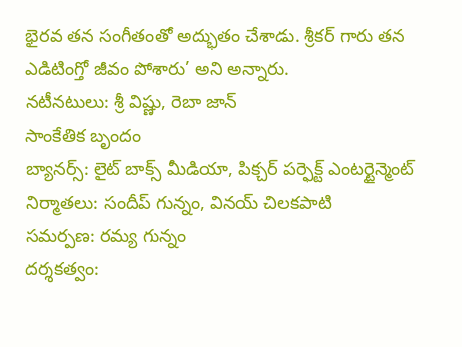భైరవ తన సంగీతంతో అద్భుతం చేశాడు. శ్రీకర్ గారు తన ఎడిటింగ్తో జీవం పోశారు’ అని అన్నారు.
నటీనటులు: శ్రీ విష్ణు, రెబా జాన్
సాంకేతిక బృందం
బ్యానర్స్: లైట్ బాక్స్ మీడియా, పిక్చర్ పర్ఫెక్ట్ ఎంటర్టైన్మెంట్
నిర్మాతలు: సందీప్ గున్నం, వినయ్ చిలకపాటి
సమర్పణ: రమ్య గున్నం
దర్శకత్వం: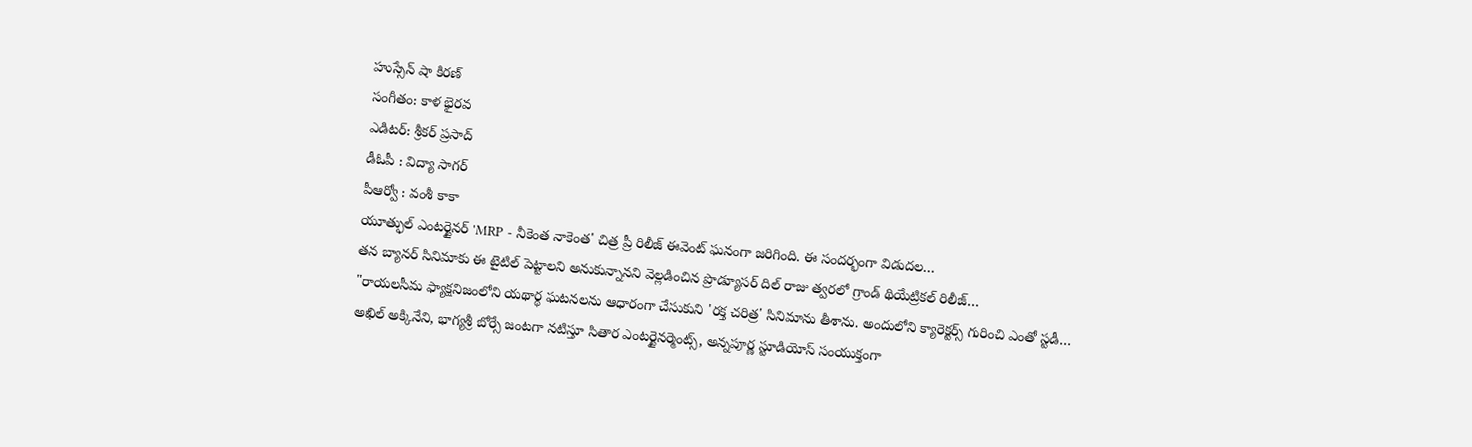హుస్సేన్ షా కిరణ్
సంగీతం: కాళ భైరవ
ఎడిటర్: శ్రీకర్ ప్రసాద్
డీఓపీ : విద్యా సాగర్
పీఆర్వో : వంశీ కాకా
యూత్ఫుల్ ఎంటర్టైనర్ 'MRP - నీకెంత నాకెంత' చిత్ర ప్రీ రిలీజ్ ఈవెంట్ ఘనంగా జరిగింది. ఈ సందర్భంగా విడుదల…
తన బ్యానర్ సినిమాకు ఈ టైటిల్ పెట్టాలని అనుకున్నానని వెల్లడించిన ప్రొడ్యూసర్ దిల్ రాజు త్వరలో గ్రాండ్ థియేట్రికల్ రిలీజ్…
"రాయలసీమ ఫ్యాక్షనిజంలోని యథార్థ ఘటనలను ఆధారంగా చేసుకుని 'రక్త చరిత్ర' సినిమాను తీశాను. అందులోని క్యారెక్టర్స్ గురించి ఎంతో స్టడీ…
అఖిల్ అక్కినేని, భాగ్యశ్రీ బోర్సే జంటగా నటిస్తూ సితార ఎంటర్టైనర్మెంట్స్, అన్నపూర్ణ స్టూడియోస్ సంయుక్తంగా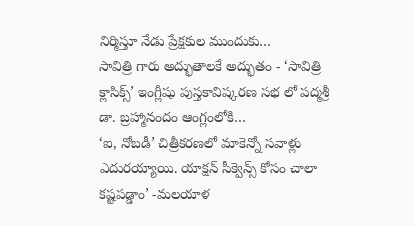నిర్మిస్తూ నేడు ప్రేక్షకుల ముందుకు…
సావిత్రి గారు అద్భుతాలకే అద్భుతం - ‘సావిత్రి క్లాసిక్స్’ ఇంగ్లీషు పుస్తకావిష్కరణ సభ లో పద్మశ్రీ డా. బ్రహ్మానందం ఆంగ్లంలోకి…
‘ఐ, నోబడీ’ చిత్రీకరణలో మాకెన్నో సవాళ్లు ఎదురయ్యాయి. యాక్షన్ సీక్వెన్స్ కోసం చాలా కష్టపడ్డాం’ -మలయాళ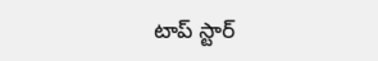టాప్ స్టార్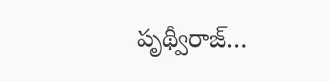పృథ్వీరాజ్…